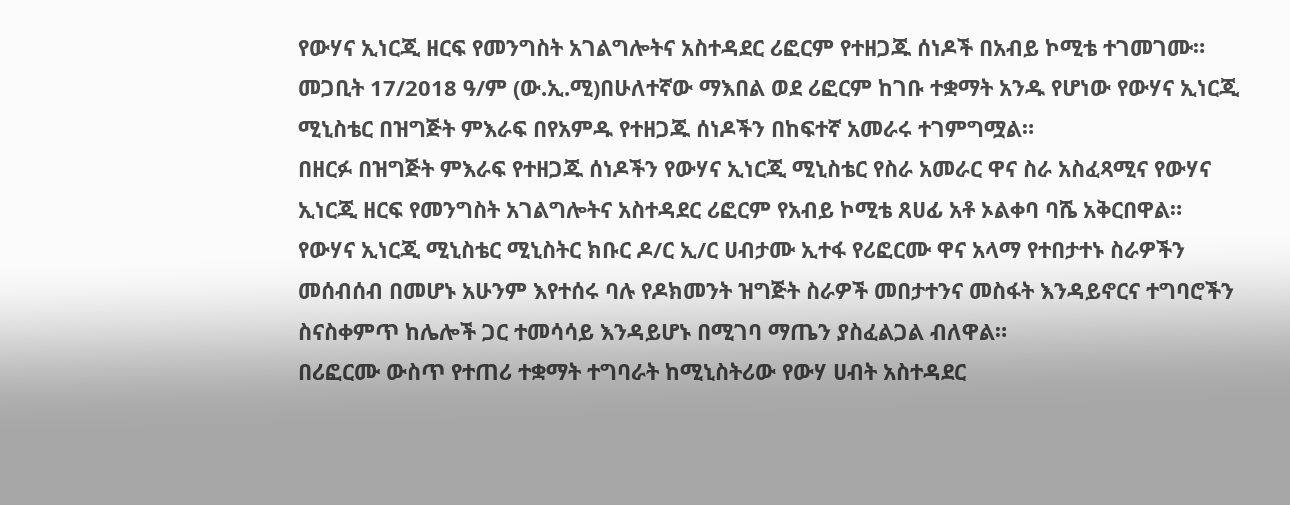የውሃና ኢነርጂ ዘርፍ የመንግስት አገልግሎትና አስተዳደር ሪፎርም የተዘጋጁ ሰነዶች በአብይ ኮሚቴ ተገመገሙ።
መጋቢት 17/2018 ዓ/ም (ው.ኢ.ሚ)በሁለተኛው ማእበል ወደ ሪፎርም ከገቡ ተቋማት አንዱ የሆነው የውሃና ኢነርጂ ሚኒስቴር በዝግጅት ምእራፍ በየአምዱ የተዘጋጁ ሰነዶችን በከፍተኛ አመራሩ ተገምግሟል።
በዘርፉ በዝግጅት ምእራፍ የተዘጋጁ ሰነዶችን የውሃና ኢነርጂ ሚኒስቴር የስራ አመራር ዋና ስራ አስፈጻሚና የውሃና ኢነርጂ ዘርፍ የመንግስት አገልግሎትና አስተዳደር ሪፎርም የአብይ ኮሚቴ ጸሀፊ አቶ ኦልቀባ ባሼ አቅርበዋል።
የውሃና ኢነርጂ ሚኒስቴር ሚኒስትር ክቡር ዶ/ር ኢ/ር ሀብታሙ ኢተፋ የሪፎርሙ ዋና አላማ የተበታተኑ ስራዎችን መሰብሰብ በመሆኑ አሁንም እየተሰሩ ባሉ የዶክመንት ዝግጅት ስራዎች መበታተንና መስፋት እንዳይኖርና ተግባሮችን ስናስቀምጥ ከሌሎች ጋር ተመሳሳይ እንዳይሆኑ በሚገባ ማጤን ያስፈልጋል ብለዋል።
በሪፎርሙ ውስጥ የተጠሪ ተቋማት ተግባራት ከሚኒስትሪው የውሃ ሀብት አስተዳደር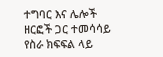ተግባር እና ሌሎች ዘርፎች ጋር ተመሳሳይ የስራ ክፍፍል ላይ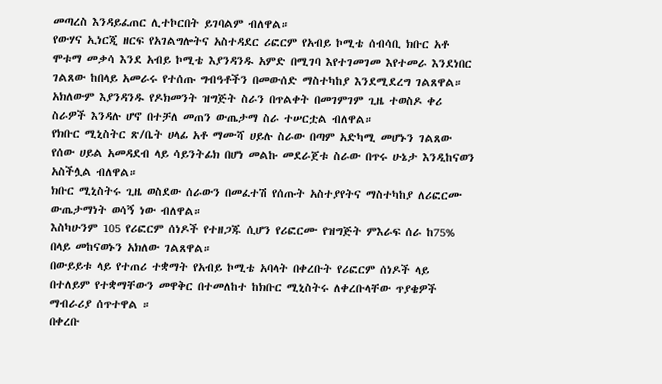መጣረስ እንዳይፈጠር ሊተኮርበት ይገባልም ብለዋል።
የውሃና ኢነርጂ ዘርፍ የአገልግሎትና አስተዳደር ሪፎርም የአብይ ኮሚቴ ሰብሳቢ ክቡር አቶ ሞቱማ መቃሳ እንደ አብይ ኮሚቴ እያንዳንዱ አምድ በሚገባ እየተገመገመ እየተመራ እንደነበር ገልጸው ከበላይ አመራሩ የተሰጡ ግብዓቶችን በመውሰድ ማስተካከያ እንደሚደረግ ገልጸዋል።
አክለውም እያንዳንዱ የዶክመንት ዝግጅት ስራን በጥልቀት በመገምገም ጊዜ ተወስዶ ቀሪ ስራዎች እንዳሉ ሆኖ በተቻለ መጠን ውጤታማ ስራ ተሠርቷል ብለዋል።
የክቡር ሚኒስትር ጽ/ቤት ሀላፊ አቶ ማሙሻ ሀይሉ ስራው በጣም አድካሚ መሆኑን ገልጸው የሰው ሀይል አመዳደብ ላይ ሳይንትፊክ በሆነ መልኩ መደራጀቱ ስራው በጥሩ ሁኔታ እንዲከናወን አስችሏል ብለዋል።
ክቡር ሚኒስትሩ ጊዜ ወስደው ሰራውን በመፈተሽ የሰጡት አስተያየትና ማስተካከያ ለሪፎርሙ ውጤታማነት ወሳኝ ነው ብለዋል።
እስካሁንም 105 የሪፎርም ሰነዶች የተዘጋጁ ሲሆን የሪፎርሙ የዝግጅት ምእራፍ ሰራ ከ75% በላይ መከናወኑን አክለው ገልጸዋል።
በውይይቱ ላይ የተጠሪ ተቋማት የአብይ ኮሚቴ አባላት በቀረቡት የሪፎርም ሰነዶች ላይ በተለይም የተቋማቸውን መዋቅር በተመለከተ ከክቡር ሚኒስትሩ ለቀረቡላቸው ጥያቄዎች ማብራሪያ ሰጥተዋል ።
በቀረቡ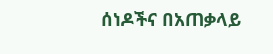ሰነዶችና በአጠቃላይ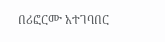በሪፎርሙ አተገባበር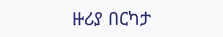ዙሪያ በርካታ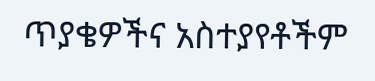ጥያቄዎችና አስተያየቶችም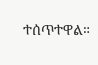ተሰጥተዋል።